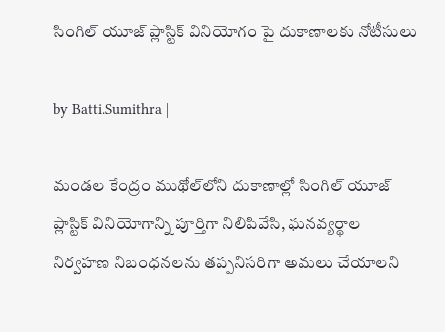సింగిల్ యూజ్ ప్లాస్టిక్ వినియోగం పై దుకాణాలకు నోటీసులు

by Batti.Sumithra |

మండల కేంద్రం ముథోల్‌లోని దుకాణాల్లో సింగిల్ యూజ్ ప్లాస్టిక్ వినియోగాన్ని పూర్తిగా నిలిపివేసి, ఘనవ్యర్థాల నిర్వహణ నిబంధనలను తప్పనిసరిగా అమలు చేయాలని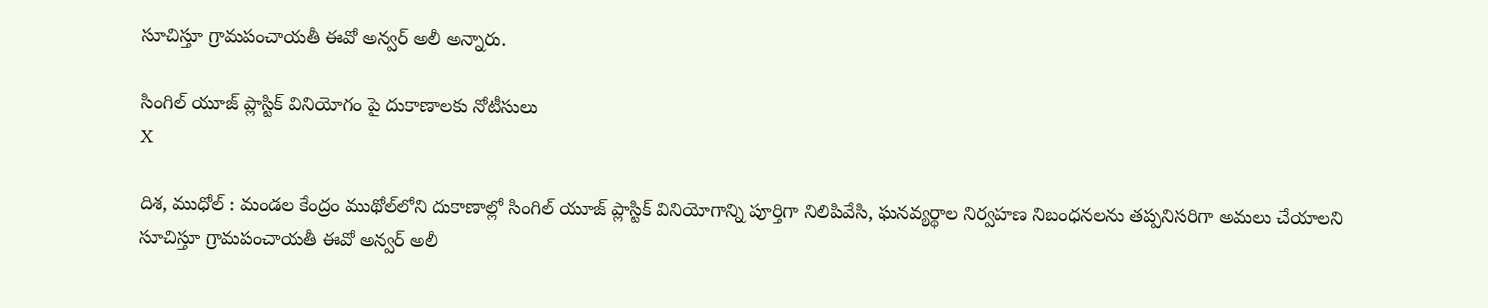సూచిస్తూ గ్రామపంచాయతీ ఈవో అన్వర్ అలీ అన్నారు.

సింగిల్ యూజ్ ప్లాస్టిక్ వినియోగం పై దుకాణాలకు నోటీసులు
X

దిశ, ముధోల్ : మండల కేంద్రం ముథోల్‌లోని దుకాణాల్లో సింగిల్ యూజ్ ప్లాస్టిక్ వినియోగాన్ని పూర్తిగా నిలిపివేసి, ఘనవ్యర్థాల నిర్వహణ నిబంధనలను తప్పనిసరిగా అమలు చేయాలని సూచిస్తూ గ్రామపంచాయతీ ఈవో అన్వర్ అలీ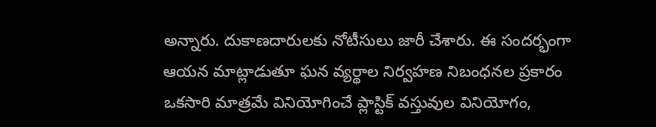అన్నారు. దుకాణదారులకు నోటీసులు జారీ చేశారు. ఈ సందర్భంగా ఆయన మాట్లాడుతూ ఘన వ్యర్థాల నిర్వహణ నిబంధనల ప్రకారం ఒకసారి మాత్రమే వినియోగించే ప్లాస్టిక్ వస్తువుల వినియోగం,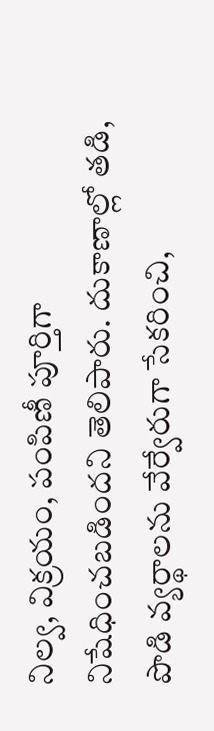నిల్వ, విక్రయం, పంపిణీ పూర్తిగా నిషేధించబడిందని తెలిపారు. దుకాణాల్లో తడి, పొడి వ్యర్థాలను వేర్వేరుగా సేకరించి,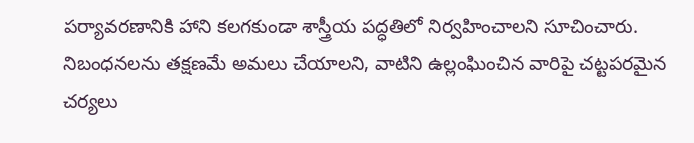పర్యావరణానికి హాని కలగకుండా శాస్త్రీయ పద్ధతిలో నిర్వహించాలని సూచించారు. నిబంధనలను తక్షణమే అమలు చేయాలని, వాటిని ఉల్లంఘించిన వారిపై చట్టపరమైన చర్యలు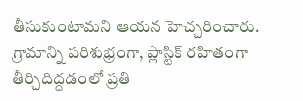తీసుకుంటామని ఆయన హెచ్చరించారు. గ్రామాన్ని పరిశుభ్రంగా, ప్లాస్టిక్ రహితంగా తీర్చిదిద్దడంలో ప్రతి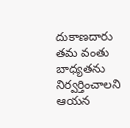దుకాణదారు తమ వంతు బాధ్యతను నిర్వర్తించాలని ఆయన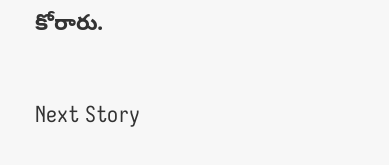కోరారు.

Next Story